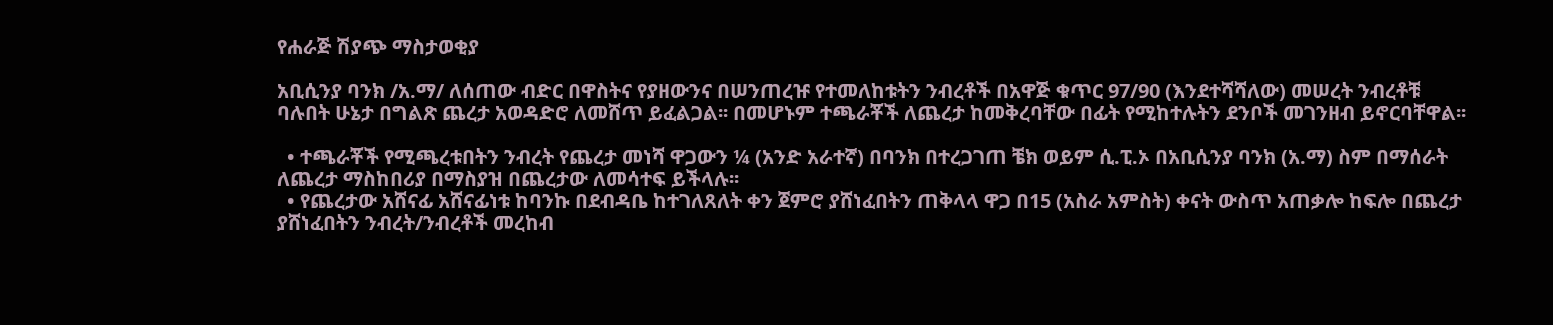የሐራጅ ሽያጭ ማስታወቂያ

አቢሲንያ ባንክ /አ.ማ/ ለሰጠው ብድር በዋስትና የያዘውንና በሠንጠረዡ የተመለከቱትን ንብረቶች በአዋጅ ቁጥር 97/90 (እንደተሻሻለው) መሠረት ንብረቶቹ ባሉበት ሁኔታ በግልጽ ጨረታ አወዳድሮ ለመሸጥ ይፈልጋል፡፡ በመሆኑም ተጫራቾች ለጨረታ ከመቅረባቸው በፊት የሚከተሉትን ደንቦች መገንዘብ ይኖርባቸዋል፡፡

  • ተጫራቾች የሚጫረቱበትን ንብረት የጨረታ መነሻ ዋጋውን ¼ (አንድ አራተኛ) በባንክ በተረጋገጠ ቼክ ወይም ሲ.ፒ.ኦ በአቢሲንያ ባንክ (አ.ማ) ስም በማሰራት ለጨረታ ማስከበሪያ በማስያዝ በጨረታው ለመሳተፍ ይችላሉ፡፡
  • የጨረታው አሸናፊ አሸናፊነቱ ከባንኩ በደብዳቤ ከተገለጸለት ቀን ጀምሮ ያሸነፈበትን ጠቅላላ ዋጋ በ15 (አስራ አምስት) ቀናት ውስጥ አጠቃሎ ከፍሎ በጨረታ ያሸነፈበትን ንብረት/ንብረቶች መረከብ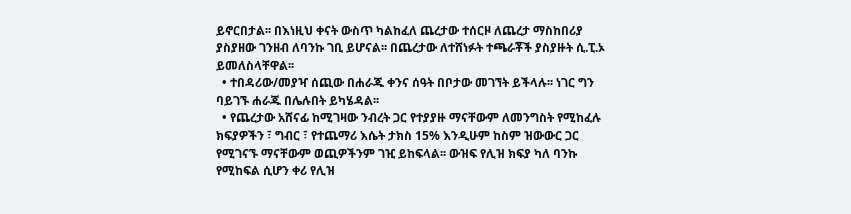ይኖርበታል፡፡ በእነዚህ ቀናት ውስጥ ካልከፈለ ጨረታው ተሰርዞ ለጨረታ ማስከበሪያ ያስያዘው ገንዘብ ለባንኩ ገቢ ይሆናል፡፡ በጨረታው ለተሸነፉት ተጫራቾች ያስያዙት ሲ.ፒ.ኦ ይመለስላቸዋል፡፡
  • ተበዳሪው/መያዣ ሰጪው በሐራጁ ቀንና ሰዓት በቦታው መገኘት ይችላሉ፡፡ ነገር ግን ባይገኙ ሐራጁ በሌሉበት ይካሄዳል፡፡
  • የጨረታው አሸናፊ ከሚገዛው ንብረት ጋር የተያያዙ ማናቸውም ለመንግስት የሚከፈሉ ክፍያዎችን ፣ ግብር ፣ የተጨማሪ እሴት ታክስ 15% እንዲሁም ከስም ዝውውር ጋር የሚገናኙ ማናቸውም ወጪዎችንም ገዢ ይከፍላል፡፡ ውዝፍ የሊዝ ክፍያ ካለ ባንኩ የሚከፍል ሲሆን ቀሪ የሊዝ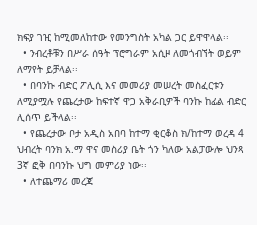ክፍያ ገዢ ከሚመለከተው የመንግስት አካል ጋር ይዋዋላል፡፡
  • ንብረቶቹን በሥራ ሰዓት ፕሮግራም አሲዞ ለመጎብኘት ወይም ለማየት ይቻላል፡፡
  • በባንኩ ብድር ፖሊሲ እና መመሪያ መሠረት መስፈርቱን ለሚያሟሉ የጨረታው ከፍተኛ ዋጋ አቅራቢዎች ባንኩ ከፊል ብድር ሊሰጥ ይችላል፡፡
  • የጨረታው ቦታ አዲስ አበባ ከተማ ቂርቆስ ክ/ከተማ ወረዳ 4 ህብረት ባንክ አ.ማ ዋና መስሪያ ቤት ጎን ካለው አልፓውሎ ህንጻ 3ኛ ፎቅ በባንኩ ህግ መምሪያ ነው፡፡
  • ለተጨማሪ መረጃ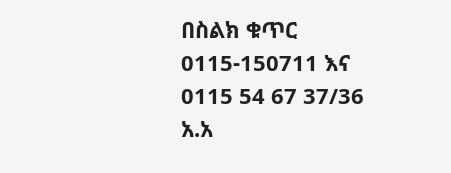በስልክ ቁጥር 0115-150711 እና 0115 54 67 37/36 አ.አ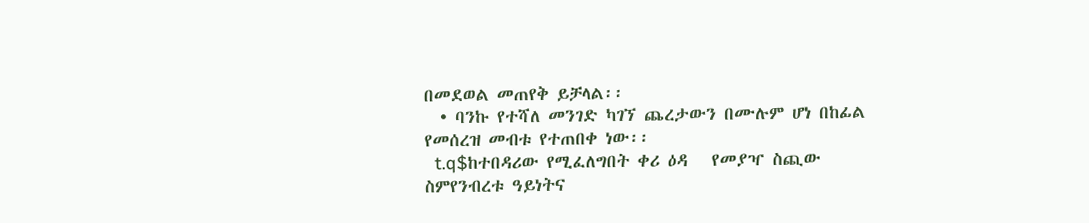በመደወል መጠየቅ ይቻላል፡፡
  • ባንኩ የተሻለ መንገድ ካገኘ ጨረታውን በሙሉም ሆነ በከፊል የመሰረዝ መብቱ የተጠበቀ ነው፡፡
  t.q$ከተበዳሪው የሚፈለግበት ቀሪ ዕዳ   የመያዣ ስጪው ስምየንብረቱ ዓይነትና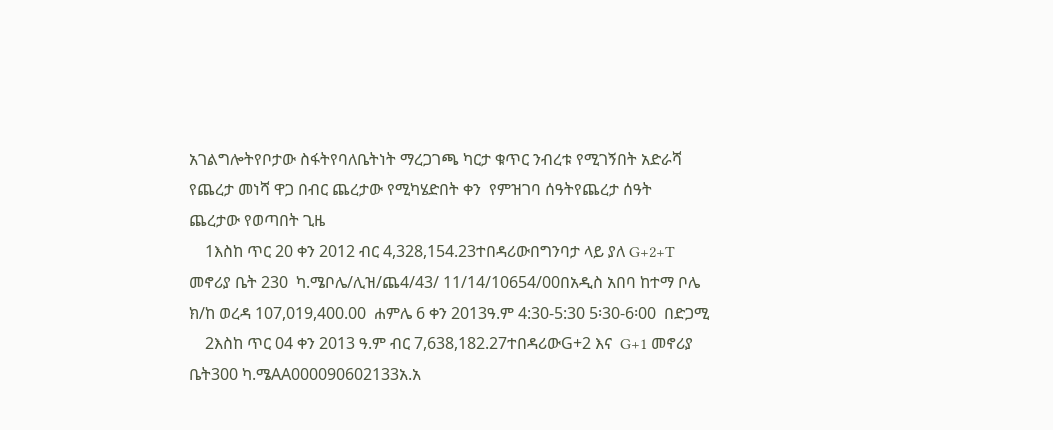አገልግሎትየቦታው ስፋትየባለቤትነት ማረጋገጫ ካርታ ቁጥር ንብረቱ የሚገኝበት አድራሻ የጨረታ መነሻ ዋጋ በብር ጨረታው የሚካሄድበት ቀን  የምዝገባ ሰዓትየጨረታ ሰዓት  ጨረታው የወጣበት ጊዜ
    1እስከ ጥር 20 ቀን 2012 ብር 4,328,154.23ተበዳሪውበግንባታ ላይ ያለ G+2+T   መኖሪያ ቤት 230  ካ.ሜቦሌ/ሊዝ/ጨ4/43/ 11/14/10654/00በአዲስ አበባ ከተማ ቦሌ ክ/ከ ወረዳ 107,019,400.00  ሐምሌ 6 ቀን 2013ዓ.ም 4:30-5:30 5፡30-6፡00  በድጋሚ
    2እስከ ጥር 04 ቀን 2013 ዓ.ም ብር 7,638,182.27ተበዳሪውG+2 እና  G+1 መኖሪያ ቤት300 ካ.ሜAA000090602133አ.አ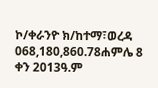ኮ/ቀራንዮ ክ/ከተማ፣ወረዳ 068,180,860.78ሐምሌ 8 ቀን 2013ዓ.ም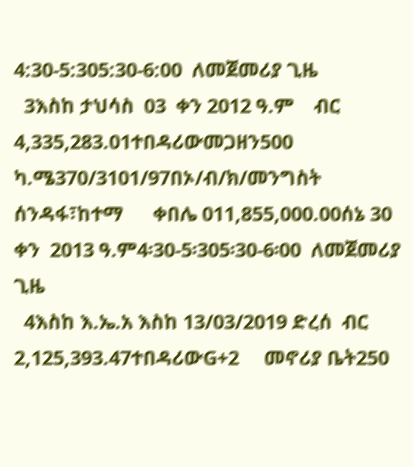4:30-5:305:30-6:00  ለመጀመሪያ ጊዜ
  3እስከ ታህሳስ  03  ቀን 2012 ዓ.ም    ብር 4,335,283.01ተበዳሪውመጋዘን500          ካ.ሜ370/3101/97በኦ/ብ/ክ/መንግስት ሰንዳፋ፣ከተማ      ቀበሌ 011,855,000.00ሰኔ 30 ቀን  2013 ዓ.ም4፡30-5፡305፡30-6፡00  ለመጀመሪያ ጊዜ
  4እስከ እ.ኤ.አ እስከ 13/03/2019 ድረሰ  ብር 2,125,393.47ተበዳሪውG+2     መኖሪያ ቤት250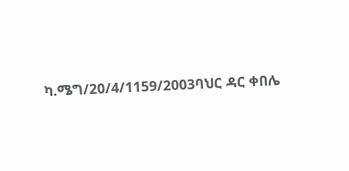ካ.ሜግ/20/4/1159/2003ባህር ዳር ቀበሌ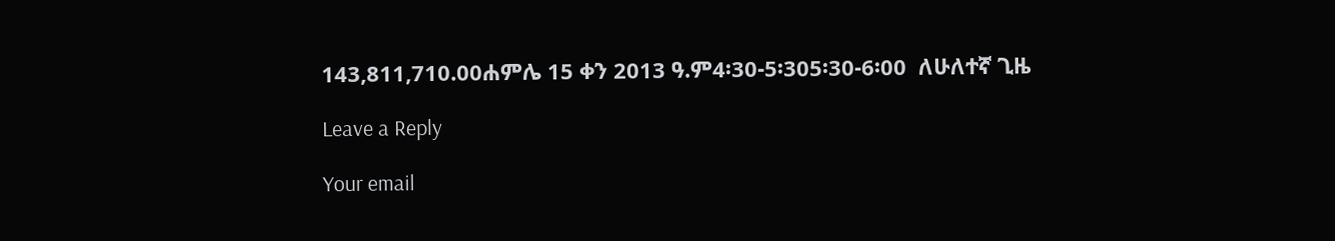143,811,710.00ሐምሌ 15 ቀን 2013 ዓ.ም4፡30-5፡305፡30-6፡00  ለሁለተኛ ጊዜ

Leave a Reply

Your email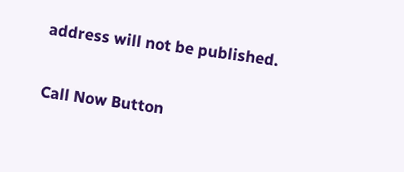address will not be published.

Call Now Button